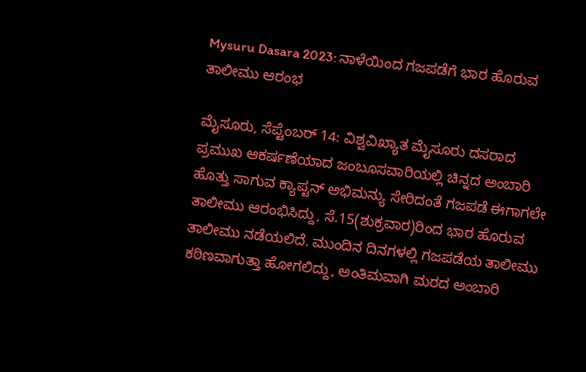Mysuru Dasara 2023: ನಾಳೆಯಿಂದ ಗಜಪಡೆಗೆ ಭಾರ ಹೊರುವ ತಾಲೀಮು ಆರಂಭ

ಮೈಸೂರು, ಸೆಪ್ಟೆಂಬರ್‌ 14: ವಿಶ್ವವಿಖ್ಯಾತ ಮೈಸೂರು ದಸರಾದ ಪ್ರಮುಖ ಆಕರ್ಷಣೆಯಾದ ಜಂಬೂಸವಾರಿಯಲ್ಲಿ ಚಿನ್ನದ ಅಂಬಾರಿ ಹೊತ್ತು ಸಾಗುವ ಕ್ಯಾಪ್ಟನ್ ಅಭಿಮನ್ಯು ಸೇರಿದಂತೆ ಗಜಪಡೆ ಈಗಾಗಲೇ ತಾಲೀಮು ಆರಂಭಿಸಿದ್ದು, ಸೆ.15(ಶುಕ್ರವಾರ)ರಿಂದ ಭಾರ ಹೊರುವ ತಾಲೀಮು ನಡೆಯಲಿದೆ. ಮುಂದಿನ ದಿನಗಳಲ್ಲಿ ಗಜಪಡೆಯ ತಾಲೀಮು ಕಠಿಣವಾಗುತ್ತಾ ಹೋಗಲಿದ್ದು, ಅಂತಿಮವಾಗಿ ಮರದ ಅಂಬಾರಿ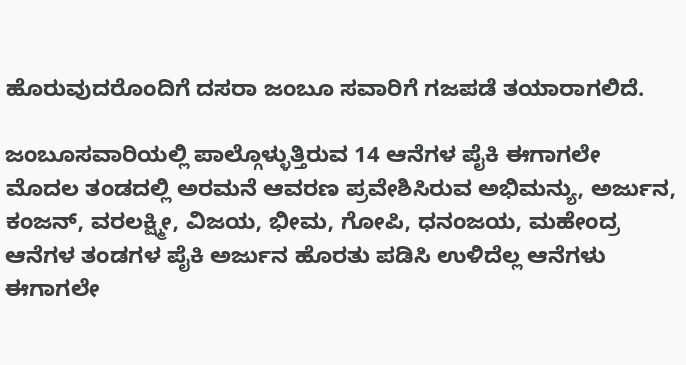ಹೊರುವುದರೊಂದಿಗೆ ದಸರಾ ಜಂಬೂ ಸವಾರಿಗೆ ಗಜಪಡೆ ತಯಾರಾಗಲಿದೆ.

ಜಂಬೂಸವಾರಿಯಲ್ಲಿ ಪಾಲ್ಗೊಳ್ಳುತ್ತಿರುವ 14 ಆನೆಗಳ ಪೈಕಿ ಈಗಾಗಲೇ ಮೊದಲ ತಂಡದಲ್ಲಿ ಅರಮನೆ ಆವರಣ ಪ್ರವೇಶಿಸಿರುವ ಅಭಿಮನ್ಯು, ಅರ್ಜುನ, ಕಂಜನ್, ವರಲಕ್ಷ್ಮೀ, ವಿಜಯ, ಭೀಮ, ಗೋಪಿ, ಧನಂಜಯ, ಮಹೇಂದ್ರ ಆನೆಗಳ ತಂಡಗಳ ಪೈಕಿ ಅರ್ಜುನ ಹೊರತು ಪಡಿಸಿ ಉಳಿದೆಲ್ಲ ಆನೆಗಳು ಈಗಾಗಲೇ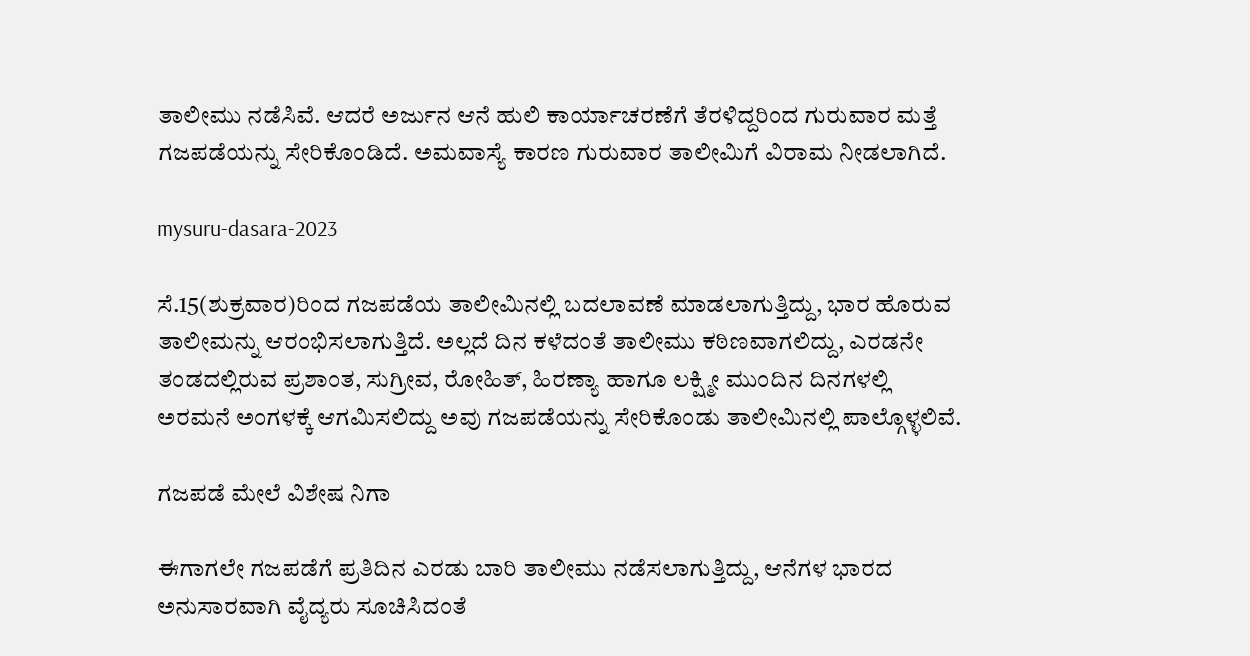ತಾಲೀಮು ನಡೆಸಿವೆ. ಆದರೆ ಅರ್ಜುನ ಆನೆ ಹುಲಿ ಕಾರ್ಯಾಚರಣೆಗೆ ತೆರಳಿದ್ದರಿಂದ ಗುರುವಾರ ಮತ್ತೆ ಗಜಪಡೆಯನ್ನು ಸೇರಿಕೊಂಡಿದೆ. ಅಮವಾಸ್ಯೆ ಕಾರಣ ಗುರುವಾರ ತಾಲೀಮಿಗೆ ವಿರಾಮ ನೀಡಲಾಗಿದೆ.

mysuru-dasara-2023

ಸೆ.15(ಶುಕ್ರವಾರ)ರಿಂದ ಗಜಪಡೆಯ ತಾಲೀಮಿನಲ್ಲಿ ಬದಲಾವಣೆ ಮಾಡಲಾಗುತ್ತಿದ್ದು, ಭಾರ ಹೊರುವ ತಾಲೀಮನ್ನು ಆರಂಭಿಸಲಾಗುತ್ತಿದೆ. ಅಲ್ಲದೆ ದಿನ ಕಳೆದಂತೆ ತಾಲೀಮು ಕಠಿಣವಾಗಲಿದ್ದು, ಎರಡನೇ ತಂಡದಲ್ಲಿರುವ ಪ್ರಶಾಂತ, ಸುಗ್ರೀವ, ರೋಹಿತ್, ಹಿರಣ್ಯಾ ಹಾಗೂ ಲಕ್ಷ್ಮೀ ಮುಂದಿನ ದಿನಗಳಲ್ಲಿ ಅರಮನೆ ಅಂಗಳಕ್ಕೆ ಆಗಮಿಸಲಿದ್ದು ಅವು ಗಜಪಡೆಯನ್ನು ಸೇರಿಕೊಂಡು ತಾಲೀಮಿನಲ್ಲಿ ಪಾಲ್ಗೊಳ್ಳಲಿವೆ.

ಗಜಪಡೆ ಮೇಲೆ ವಿಶೇಷ ನಿಗಾ

ಈಗಾಗಲೇ ಗಜಪಡೆಗೆ ಪ್ರತಿದಿನ ಎರಡು ಬಾರಿ ತಾಲೀಮು ನಡೆಸಲಾಗುತ್ತಿದ್ದು, ಆನೆಗಳ ಭಾರದ ಅನುಸಾರವಾಗಿ ವೈದ್ಯರು ಸೂಚಿಸಿದಂತೆ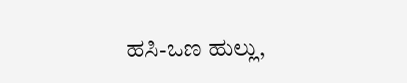ಹಸಿ-ಒಣ ಹುಲ್ಲು,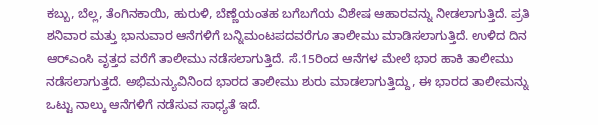ಕಬ್ಬು, ಬೆಲ್ಲ, ತೆಂಗಿನಕಾಯಿ, ಹುರುಳಿ, ಬೆಣ್ಣೆಯಂತಹ ಬಗೆಬಗೆಯ ವಿಶೇಷ ಆಹಾರವನ್ನು ನೀಡಲಾಗುತ್ತಿದೆ. ಪ್ರತಿ ಶನಿವಾರ ಮತ್ತು ಭಾನುವಾರ ಆನೆಗಳಿಗೆ ಬನ್ನಿಮಂಟಪದವರೆಗೂ ತಾಲೀಮು ಮಾಡಿಸಲಾಗುತ್ತಿದೆ. ಉಳಿದ ದಿನ ಆರ್‌ಎಂಸಿ ವೃತ್ತದ ವರೆಗೆ ತಾಲೀಮು ನಡೆಸಲಾಗುತ್ತಿದೆ. ಸೆ.15ರಿಂದ ಆನೆಗಳ ಮೇಲೆ ಭಾರ ಹಾಕಿ ತಾಲೀಮು ನಡೆಸಲಾಗುತ್ತದೆ. ಅಭಿಮನ್ಯುವಿನಿಂದ ಭಾರದ ತಾಲೀಮು ಶುರು ಮಾಡಲಾಗುತ್ತಿದ್ದು, ಈ ಭಾರದ ತಾಲೀಮನ್ನು ಒಟ್ಟು ನಾಲ್ಕು ಆನೆಗಳಿಗೆ ನಡೆಸುವ ಸಾಧ್ಯತೆ ಇದೆ.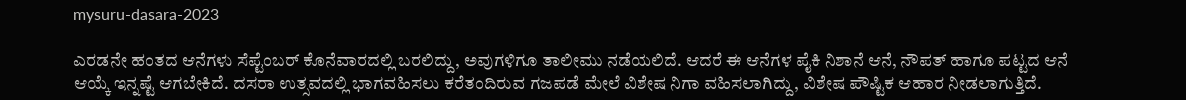mysuru-dasara-2023

ಎರಡನೇ ಹಂತದ ಆನೆಗಳು ಸೆಪ್ಟೆಂಬರ್ ಕೊನೆವಾರದಲ್ಲಿ ಬರಲಿದ್ದು, ಅವುಗಳಿಗೂ ತಾಲೀಮು ನಡೆಯಲಿದೆ. ಆದರೆ ಈ ಆನೆಗಳ ಪೈಕಿ ನಿಶಾನೆ ಆನೆ, ನೌಪತ್ ಹಾಗೂ ಪಟ್ಟದ ಆನೆ ಆಯ್ಕೆ ಇನ್ನಷ್ಟೆ ಆಗಬೇಕಿದೆ. ದಸರಾ ಉತ್ಸವದಲ್ಲಿ ಭಾಗವಹಿಸಲು ಕರೆತಂದಿರುವ ಗಜಪಡೆ ಮೇಲೆ ವಿಶೇಷ ನಿಗಾ ವಹಿಸಲಾಗಿದ್ದು, ವಿಶೇಷ ಪೌಷ್ಟಿಕ ಆಹಾರ ನೀಡಲಾಗುತ್ತಿದೆ.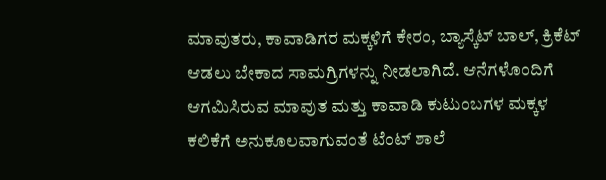ಮಾವುತರು, ಕಾವಾಡಿಗರ ಮಕ್ಕಳಿಗೆ ಕೇರಂ, ಬ್ಯಾಸ್ಕೆಟ್ ಬಾಲ್, ಕ್ರಿಕೆಟ್ ಆಡಲು ಬೇಕಾದ ಸಾಮಗ್ರಿಗಳನ್ನು ನೀಡಲಾಗಿದೆ. ಆನೆಗಳೊಂದಿಗೆ ಆಗಮಿಸಿರುವ ಮಾವುತ ಮತ್ತು ಕಾವಾಡಿ ಕುಟುಂಬಗಳ ಮಕ್ಕಳ ಕಲಿಕೆಗೆ ಅನುಕೂಲವಾಗುವಂತೆ ಟೆಂಟ್ ಶಾಲೆ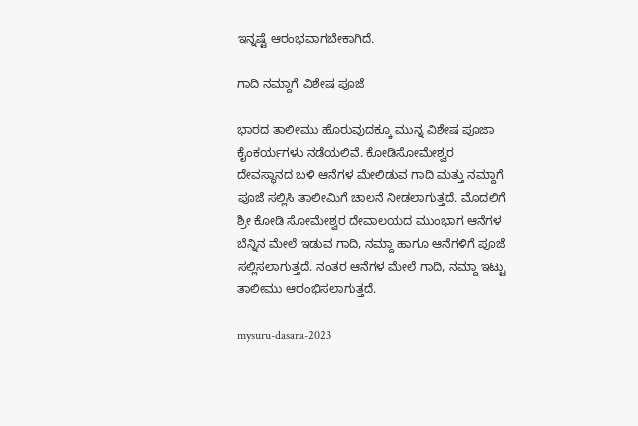ಇನ್ನಷ್ಟೆ ಆರಂಭವಾಗಬೇಕಾಗಿದೆ.

ಗಾದಿ ನಮ್ದಾಗೆ ವಿಶೇಷ ಪೂಜೆ

ಭಾರದ ತಾಲೀಮು ಹೊರುವುದಕ್ಕೂ ಮುನ್ನ ವಿಶೇಷ ಪೂಜಾ ಕೈಂಕರ್ಯಗಳು ನಡೆಯಲಿವೆ. ಕೋಡಿಸೋಮೇಶ್ವರ ದೇವಸ್ಥಾನದ ಬಳಿ ಆನೆಗಳ ಮೇಲಿಡುವ ಗಾದಿ ಮತ್ತು ನಮ್ದಾಗೆ ಪೂಜೆ ಸಲ್ಲಿಸಿ ತಾಲೀಮಿಗೆ ಚಾಲನೆ ನೀಡಲಾಗುತ್ತದೆ. ಮೊದಲಿಗೆ ಶ್ರೀ ಕೋಡಿ ಸೋಮೇಶ್ವರ ದೇವಾಲಯದ ಮುಂಭಾಗ ಆನೆಗಳ ಬೆನ್ನಿನ ಮೇಲೆ ಇಡುವ ಗಾದಿ, ನಮ್ದಾ ಹಾಗೂ ಆನೆಗಳಿಗೆ ಪೂಜೆ ಸಲ್ಲಿಸಲಾಗುತ್ತದೆ. ನಂತರ ಆನೆಗಳ ಮೇಲೆ ಗಾದಿ, ನಮ್ದಾ ಇಟ್ಟು ತಾಲೀಮು ಆರಂಭಿಸಲಾಗುತ್ತದೆ.

mysuru-dasara-2023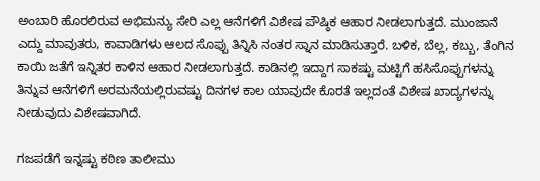ಅಂಬಾರಿ ಹೊರಲಿರುವ ಅಭಿಮನ್ಯು ಸೇರಿ ಎಲ್ಲ ಆನೆಗಳಿಗೆ ವಿಶೇಷ ಪೌಷ್ಠಿಕ ಆಹಾರ ನೀಡಲಾಗುತ್ತದೆ. ಮುಂಜಾನೆ ಎದ್ದು ಮಾವುತರು, ಕಾವಾಡಿಗಳು ಆಲದ ಸೊಪ್ಪು ತಿನ್ನಿಸಿ ನಂತರ ಸ್ನಾನ ಮಾಡಿಸುತ್ತಾರೆ. ಬಳಿಕ, ಬೆಲ್ಲ, ಕಬ್ಬು, ತೆಂಗಿನ ಕಾಯಿ ಜತೆಗೆ ಇನ್ನಿತರ ಕಾಳಿನ ಆಹಾರ ನೀಡಲಾಗುತ್ತದೆ. ಕಾಡಿನಲ್ಲಿ ಇದ್ದಾಗ ಸಾಕಷ್ಟು ಮಟ್ಟಿಗೆ ಹಸಿಸೊಪ್ಪುಗಳನ್ನು ತಿನ್ನುವ ಆನೆಗಳಿಗೆ ಅರಮನೆಯಲ್ಲಿರುವಷ್ಟು ದಿನಗಳ ಕಾಲ ಯಾವುದೇ ಕೊರತೆ ಇಲ್ಲದಂತೆ ವಿಶೇಷ ಖಾದ್ಯಗಳನ್ನು ನೀಡುವುದು ವಿಶೇಷವಾಗಿದೆ.

ಗಜಪಡೆಗೆ ಇನ್ನಷ್ಟು ಕಠಿಣ ತಾಲೀಮು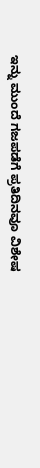ಇನ್ನು ಮುಂದೆ ಗಜಪಡೆಗೆ ಪ್ರತಿದಿನವೂ ವಿಶೇಷ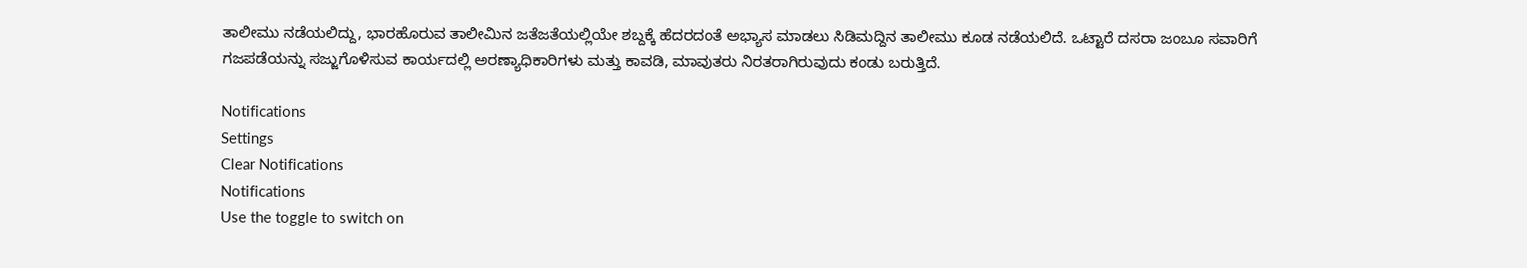ತಾಲೀಮು ನಡೆಯಲಿದ್ದು, ಭಾರಹೊರುವ ತಾಲೀಮಿನ ಜತೆಜತೆಯಲ್ಲಿಯೇ ಶಬ್ದಕ್ಕೆ ಹೆದರದಂತೆ ಅಭ್ಯಾಸ ಮಾಡಲು ಸಿಡಿಮದ್ದಿನ ತಾಲೀಮು ಕೂಡ ನಡೆಯಲಿದೆ. ಒಟ್ಟಾರೆ ದಸರಾ ಜಂಬೂ ಸವಾರಿಗೆ ಗಜಪಡೆಯನ್ನು ಸಜ್ಜುಗೊಳಿಸುವ ಕಾರ್ಯದಲ್ಲಿ ಅರಣ್ಯಾಧಿಕಾರಿಗಳು ಮತ್ತು ಕಾವಡಿ, ಮಾವುತರು ನಿರತರಾಗಿರುವುದು ಕಂಡು ಬರುತ್ತಿದೆ.

Notifications
Settings
Clear Notifications
Notifications
Use the toggle to switch on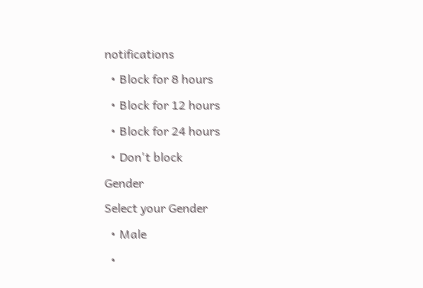notifications
  • Block for 8 hours
  • Block for 12 hours
  • Block for 24 hours
  • Don't block
Gender
Select your Gender
  • Male
  •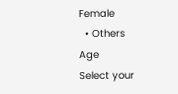Female
  • Others
Age
Select your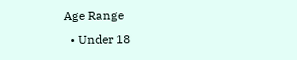Age Range
  • Under 18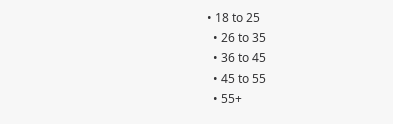• 18 to 25
  • 26 to 35
  • 36 to 45
  • 45 to 55
  • 55+